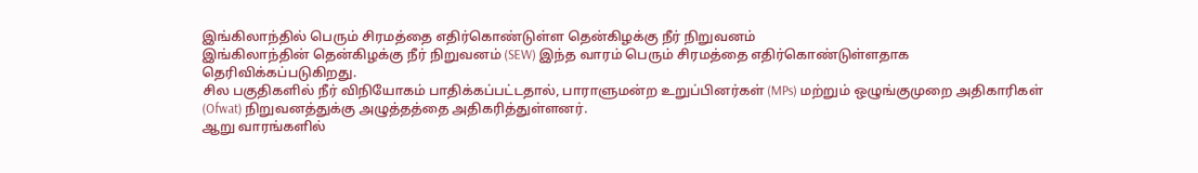இங்கிலாந்தில் பெரும் சிரமத்தை எதிர்கொண்டுள்ள தென்கிழக்கு நீர் நிறுவனம்
இங்கிலாந்தின் தென்கிழக்கு நீர் நிறுவனம் (SEW) இந்த வாரம் பெரும் சிரமத்தை எதிர்கொண்டுள்ளதாக தெரிவிக்கப்படுகிறது.
சில பகுதிகளில் நீர் விநியோகம் பாதிக்கப்பட்டதால், பாராளுமன்ற உறுப்பினர்கள் (MPs) மற்றும் ஒழுங்குமுறை அதிகாரிகள் (Ofwat) நிறுவனத்துக்கு அழுத்தத்தை அதிகரித்துள்ளனர்.
ஆறு வாரங்களில்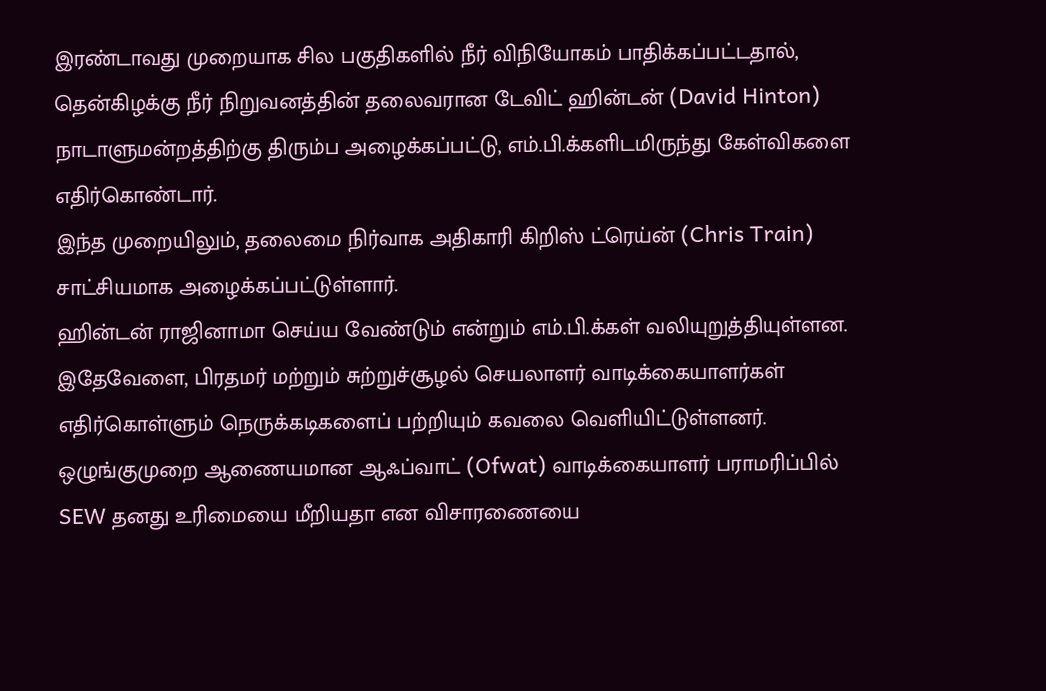இரண்டாவது முறையாக சில பகுதிகளில் நீர் விநியோகம் பாதிக்கப்பட்டதால், தென்கிழக்கு நீர் நிறுவனத்தின் தலைவரான டேவிட் ஹின்டன் (David Hinton) நாடாளுமன்றத்திற்கு திரும்ப அழைக்கப்பட்டு, எம்.பி.க்களிடமிருந்து கேள்விகளை எதிர்கொண்டார்.
இந்த முறையிலும், தலைமை நிர்வாக அதிகாரி கிறிஸ் ட்ரெய்ன் (Chris Train) சாட்சியமாக அழைக்கப்பட்டுள்ளார்.
ஹின்டன் ராஜினாமா செய்ய வேண்டும் என்றும் எம்.பி.க்கள் வலியுறுத்தியுள்ளன.
இதேவேளை, பிரதமர் மற்றும் சுற்றுச்சூழல் செயலாளர் வாடிக்கையாளர்கள் எதிர்கொள்ளும் நெருக்கடிகளைப் பற்றியும் கவலை வெளியிட்டுள்ளனர்.
ஒழுங்குமுறை ஆணையமான ஆஃப்வாட் (Ofwat) வாடிக்கையாளர் பராமரிப்பில் SEW தனது உரிமையை மீறியதா என விசாரணையை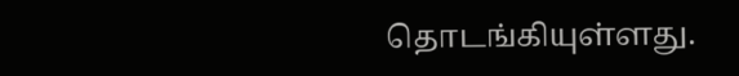தொடங்கியுள்ளது.